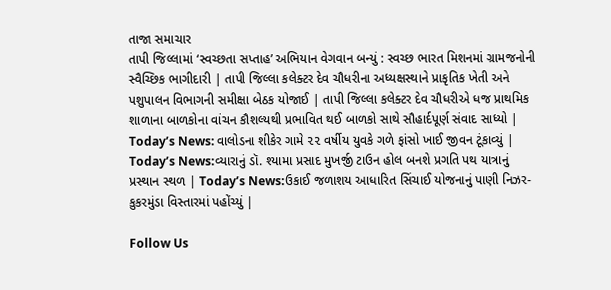તાજા સમાચાર
તાપી જિલ્લામાં ‘સ્વચ્છતા સપ્તાહ’ અભિયાન વેગવાન બન્યું : સ્વચ્છ ભારત મિશનમાં ગ્રામજનોની સ્વૈચ્છિક ભાગીદારી | તાપી જિલ્લા કલેક્ટર દેવ ચૌધરીના અધ્યક્ષસ્થાને પ્રાકૃતિક ખેતી અને પશુપાલન વિભાગની સમીક્ષા બેઠક યોજાઈ | તાપી જિલ્લા કલેક્ટર દેવ ચૌધરીએ ધજ પ્રાથમિક શાળાના બાળકોના વાંચન કૌશલ્યથી પ્રભાવિત થઈ બાળકો સાથે સૌહાર્દપૂર્ણ સંવાદ સાધ્યો | Today’s News: વાલોડના શીકેર ગામે ૨૨ વર્ષીય યુવકે ગળે ફાંસો ખાઈ જીવન ટૂંકાવ્યું | Today’s News:વ્યારાનું ડૉ. શ્યામા પ્રસાદ મુખર્જી ટાઉન હોલ બનશે પ્રગતિ પથ યાત્રાનું પ્રસ્થાન સ્થળ | Today’s News:ઉકાઈ જળાશય આધારિત સિંચાઈ યોજનાનું પાણી નિઝર-કુકરમુંડા વિસ્તારમાં પહોંચ્યું |

Follow Us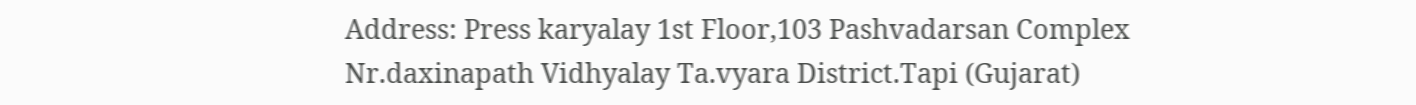Address: Press karyalay 1st Floor,103 Pashvadarsan Complex Nr.daxinapath Vidhyalay Ta.vyara District.Tapi (Gujarat)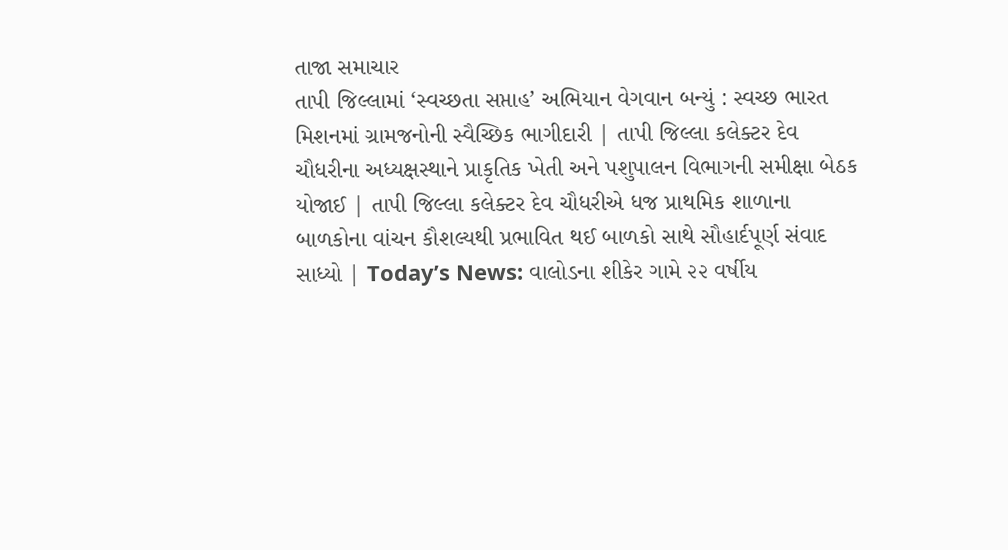તાજા સમાચાર
તાપી જિલ્લામાં ‘સ્વચ્છતા સપ્તાહ’ અભિયાન વેગવાન બન્યું : સ્વચ્છ ભારત મિશનમાં ગ્રામજનોની સ્વૈચ્છિક ભાગીદારી | તાપી જિલ્લા કલેક્ટર દેવ ચૌધરીના અધ્યક્ષસ્થાને પ્રાકૃતિક ખેતી અને પશુપાલન વિભાગની સમીક્ષા બેઠક યોજાઈ | તાપી જિલ્લા કલેક્ટર દેવ ચૌધરીએ ધજ પ્રાથમિક શાળાના બાળકોના વાંચન કૌશલ્યથી પ્રભાવિત થઈ બાળકો સાથે સૌહાર્દપૂર્ણ સંવાદ સાધ્યો | Today’s News: વાલોડના શીકેર ગામે ૨૨ વર્ષીય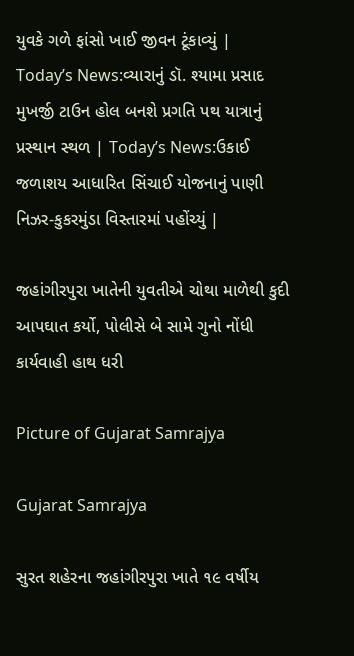યુવકે ગળે ફાંસો ખાઈ જીવન ટૂંકાવ્યું | Today’s News:વ્યારાનું ડૉ. શ્યામા પ્રસાદ મુખર્જી ટાઉન હોલ બનશે પ્રગતિ પથ યાત્રાનું પ્રસ્થાન સ્થળ | Today’s News:ઉકાઈ જળાશય આધારિત સિંચાઈ યોજનાનું પાણી નિઝર-કુકરમુંડા વિસ્તારમાં પહોંચ્યું |

જહાંગીરપુરા ખાતેની યુવતીએ ચોથા માળેથી કુદી આપઘાત કર્યો, પોલીસે બે સામે ગુનો નોંધી કાર્યવાહી હાથ ધરી

Picture of Gujarat Samrajya

Gujarat Samrajya

સુરત શહેરના જહાંગીરપુરા ખાતે ૧૯ વર્ષીય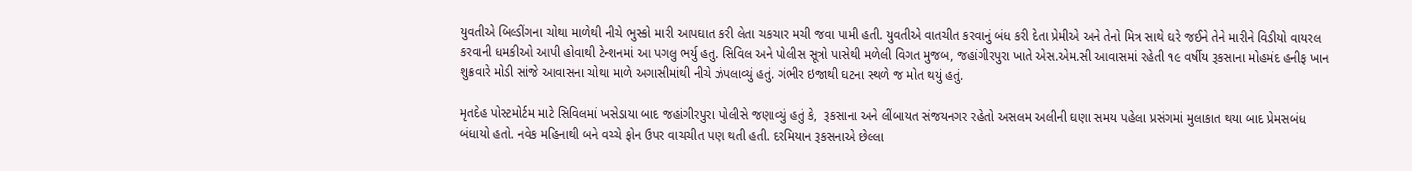યુવતીએ બિલ્ડીંગના ચોથા માળેથી નીચે ભુસ્કો મારી આપઘાત કરી લેતા ચકચાર મચી જવા પામી હતી. યુવતીએ વાતચીત કરવાનું બંધ કરી દેતા પ્રેમીએ અને તેનો મિત્ર સાથે ઘરે જઈને તેને મારીને વિડીયો વાયરલ કરવાની ધમકીઓ આપી હોવાથી ટેન્શનમાં આ પગલુ ભર્યુ હતુ. સિવિલ અને પોલીસ સૂત્રો પાસેથી મળેલી વિગત મુજબ, જહાંગીરપુરા ખાતે એસ.એમ.સી આવાસમાં રહેતી ૧૯ વર્ષીય રૂકસાના મોહમંદ હનીફ ખાન શુક્રવારે મોડી સાંજે આવાસના ચોથા માળે અગાસીમાંથી નીચે ઝંપલાવ્યું હતું. ગંભીર ઇજાથી ઘટના સ્થળે જ મોત થયું હતું.

મૃતદેહ પોસ્ટમોર્ટમ માટે સિવિલમાં ખસેડાયા બાદ જહાંગીરપુરા પોલીસે જણાવ્યું હતું કે,  રૂકસાના અને લીંબાયત સંજયનગર રહેતો અસલમ અલીની ઘણા સમય પહેલા પ્રસંગમાં મુલાકાત થયા બાદ પ્રેમસબંધ બંધાયો હતો. નવેક મહિનાથી બને વચ્ચે ફોન ઉપર વાચચીત પણ થતી હતી. દરમિયાન રૂકસનાએ છેલ્લા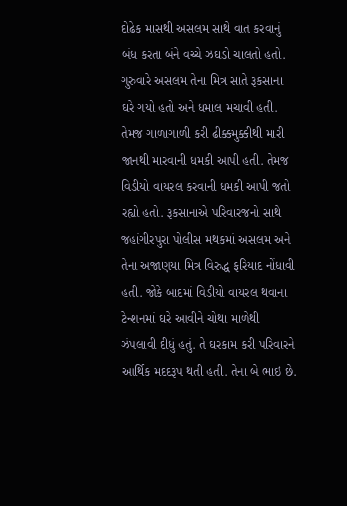દોઢેક માસથી અસલમ સાથે વાત કરવાનું બંધ કરતા બંને વચ્ચે ઝઘડો ચાલતો હતો. ગુરુવારે અસલમ તેના મિત્ર સાતે રૂકસાના ઘરે ગયો હતો અને ધમાલ મચાવી હતી. તેમજ ગાળાગાળી કરી ઢીક્કમુક્કીથી મારી જાનથી મારવાની ધમકી આપી હતી. તેમજ વિડીયો વાયરલ કરવાની ધમકી આપી જતો રહ્યો હતો. રૂકસાનાએ પરિવારજનો સાથે જહાંગીરપુરા પોલીસ મથકમાં અસલમ અને તેના અજાણયા મિત્ર વિરુદ્ધ ફરિયાદ નોંધાવી હતી. જોકે બાદમાં વિડીયો વાયરલ થવાના ટેન્શનમાં ઘરે આવીને ચોથા માળેથી ઝંપલાવી દીધું હતું. તે ઘરકામ કરી પરિવારને આર્થિક મદદરૂપ થતી હતી. તેના બે ભાઇ છે.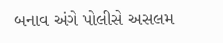બનાવ અંગે પોલીસે અસલમ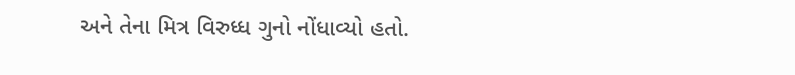અને તેના મિત્ર વિરુધ્ધ ગુનો નોંધાવ્યો હતો.